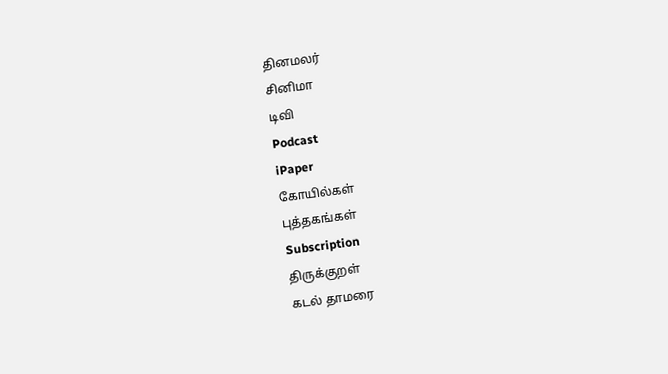தினமலர்
சினிமா
டிவி
Podcast
iPaper
கோயில்கள்
புத்தகங்கள்
Subscription
திருக்குறள்
கடல் தாமரை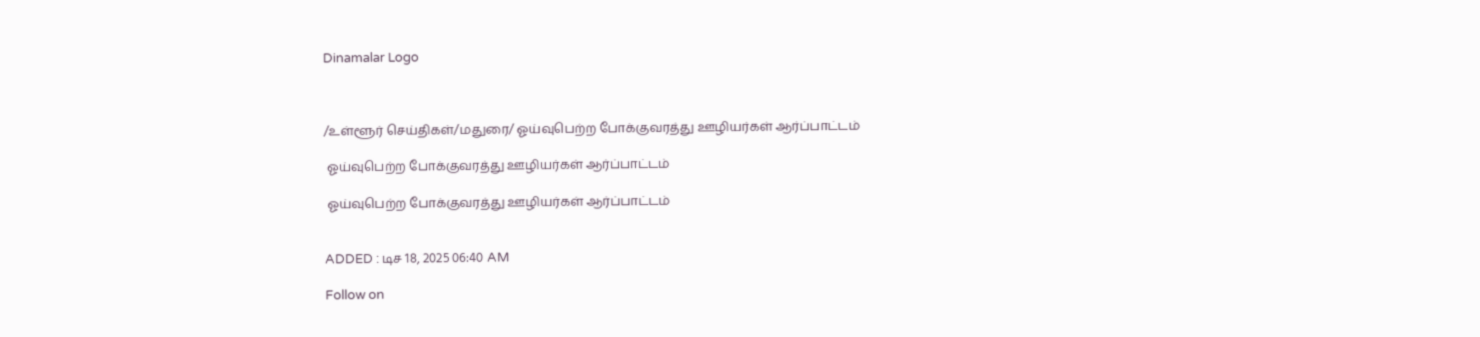Dinamalar Logo



/உள்ளூர் செய்திகள்/மதுரை/ ஓய்வுபெற்ற போக்குவரத்து ஊழியர்கள் ஆர்ப்பாட்டம்

 ஓய்வுபெற்ற போக்குவரத்து ஊழியர்கள் ஆர்ப்பாட்டம்

 ஓய்வுபெற்ற போக்குவரத்து ஊழியர்கள் ஆர்ப்பாட்டம்


ADDED : டிச 18, 2025 06:40 AM

Follow on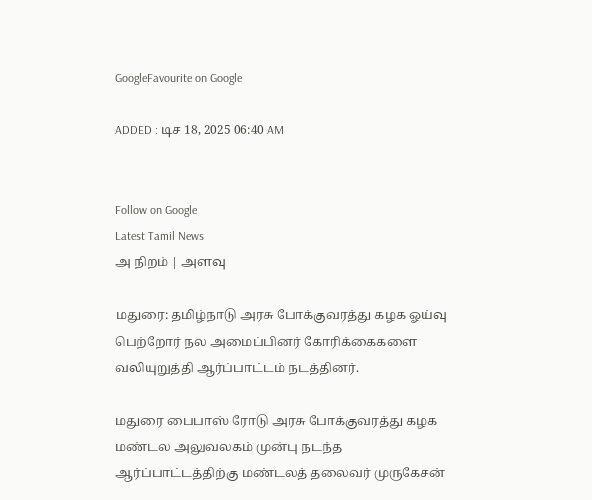GoogleFavourite on Google

ADDED : டிச 18, 2025 06:40 AM


Follow on Google
Latest Tamil News
அ நிறம் | அளவு

மதுரை: தமிழ்நாடு அரசு போக்குவரத்து கழக ஓய்வு பெற்றோர் நல அமைப்பினர் கோரிக்கைகளை வலியுறுத்தி ஆர்ப்பாட்டம் நடத்தினர்.

மதுரை பைபாஸ் ரோடு அரசு போக்குவரத்து கழக மண்டல அலுவலகம் முன்பு நடந்த ஆர்ப்பாட்டத்திற்கு மண்டலத் தலைவர் முருகேசன்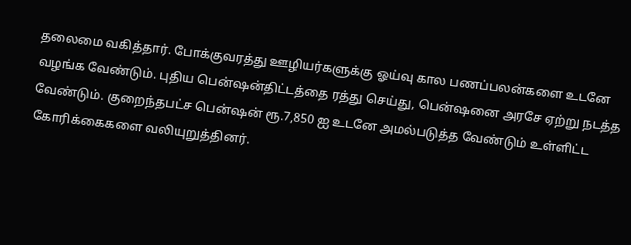தலைமை வகித்தார். போக்குவரத்து ஊழியர்களுக்கு ஓய்வு கால பணப்பலன்களை உடனே வழங்க வேண்டும். புதிய பென்ஷன்திட்டத்தை ரத்து செய்து, பென்ஷனை அரசே ஏற்று நடத்த வேண்டும். குறைந்தபட்ச பென்ஷன் ரூ.7,850 ஐ உடனே அமல்படுத்த வேண்டும் உள்ளிட்ட கோரிக்கைகளை வலியுறுத்தினர்.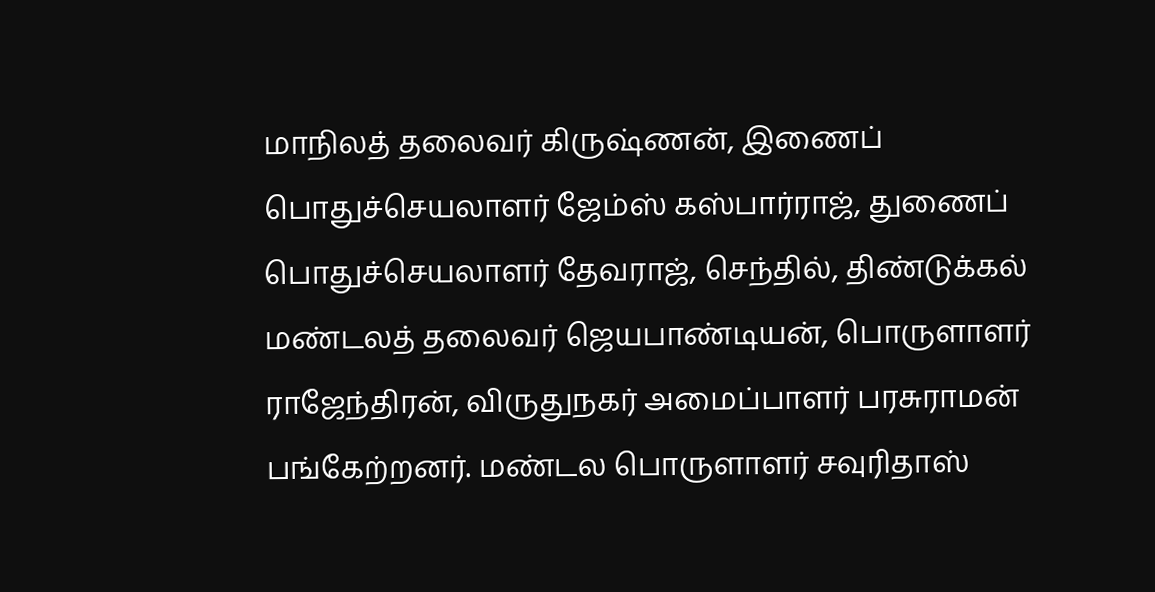மாநிலத் தலைவர் கிருஷ்ணன், இணைப் பொதுச்செயலாளர் ஜேம்ஸ் கஸ்பார்ராஜ், துணைப் பொதுச்செயலாளர் தேவராஜ், செந்தில், திண்டுக்கல் மண்டலத் தலைவர் ஜெயபாண்டியன், பொருளாளர் ராஜேந்திரன், விருதுநகர் அமைப்பாளர் பரசுராமன் பங்கேற்றனர். மண்டல பொருளாளர் சவுரிதாஸ்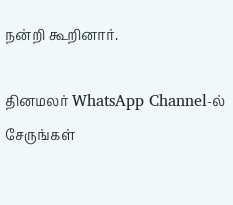நன்றி கூறினார்.

தினமலர் WhatsApp Channel-ல் சேருங்கள்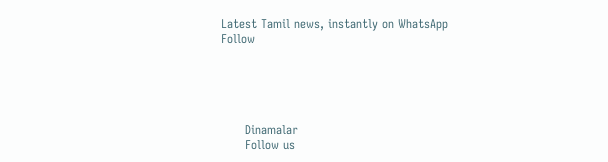Latest Tamil news, instantly on WhatsApp
Follow





      Dinamalar
      Follow us